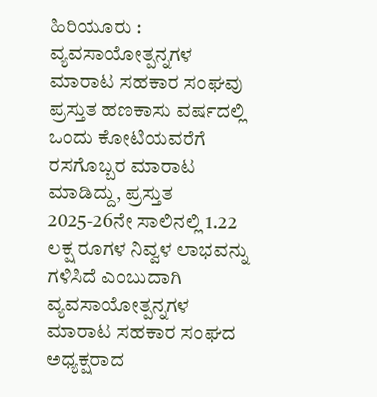ಹಿರಿಯೂರು :
ವ್ಯವಸಾಯೋತ್ಪನ್ನಗಳ ಮಾರಾಟ ಸಹಕಾರ ಸಂಘವು ಪ್ರಸ್ತುತ ಹಣಕಾಸು ವರ್ಷದಲ್ಲಿ ಒಂದು ಕೋಟಿಯವರೆಗೆ ರಸಗೊಬ್ಬರ ಮಾರಾಟ ಮಾಡಿದ್ದು, ಪ್ರಸ್ತುತ 2025-26ನೇ ಸಾಲಿನಲ್ಲಿ 1.22 ಲಕ್ಷ ರೂಗಳ ನಿವ್ವಳ ಲಾಭವನ್ನು ಗಳಿಸಿದೆ ಎಂಬುದಾಗಿ ವ್ಯವಸಾಯೋತ್ಪನ್ನಗಳ ಮಾರಾಟ ಸಹಕಾರ ಸಂಘದ ಅಧ್ಯಕ್ಷರಾದ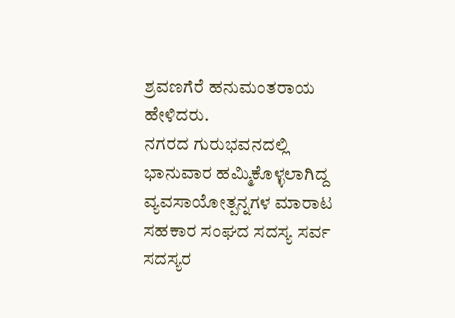ಶ್ರವಣಗೆರೆ ಹನುಮಂತರಾಯ ಹೇಳಿದರು.
ನಗರದ ಗುರುಭವನದಲ್ಲಿ ಭಾನುವಾರ ಹಮ್ಮಿಕೊಳ್ಳಲಾಗಿದ್ದ ವ್ಯವಸಾಯೋತ್ಪನ್ನಗಳ ಮಾರಾಟ ಸಹಕಾರ ಸಂಘದ ಸದಸ್ಯ ಸರ್ವ ಸದಸ್ಯರ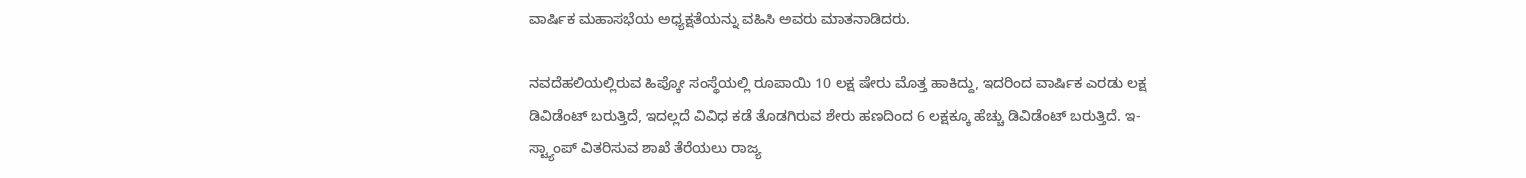ವಾರ್ಷಿಕ ಮಹಾಸಭೆಯ ಅಧ್ಯಕ್ಷತೆಯನ್ನು ವಹಿಸಿ ಅವರು ಮಾತನಾಡಿದರು.

ನವದೆಹಲಿಯಲ್ಲಿರುವ ಹಿಪ್ಕೋ ಸಂಸ್ಥೆಯಲ್ಲಿ ರೂಪಾಯಿ 10 ಲಕ್ಷ ಷೇರು ಮೊತ್ತ ಹಾಕಿದ್ದು, ಇದರಿಂದ ವಾರ್ಷಿಕ ಎರಡು ಲಕ್ಷ ಡಿವಿಡೆಂಟ್ ಬರುತ್ತಿದೆ, ಇದಲ್ಲದೆ ವಿವಿಧ ಕಡೆ ತೊಡಗಿರುವ ಶೇರು ಹಣದಿಂದ 6 ಲಕ್ಷಕ್ಕೂ ಹೆಚ್ಚು ಡಿವಿಡೆಂಟ್ ಬರುತ್ತಿದೆ. ಇ-ಸ್ಟ್ಯಾಂಪ್ ವಿತರಿಸುವ ಶಾಖೆ ತೆರೆಯಲು ರಾಜ್ಯ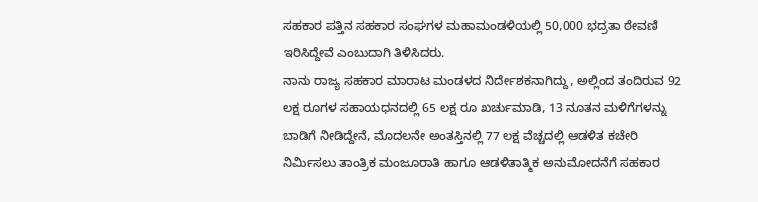ಸಹಕಾರ ಪತ್ತಿನ ಸಹಕಾರ ಸಂಘಗಳ ಮಹಾಮಂಡಳಿಯಲ್ಲಿ 50,000 ಭದ್ರತಾ ಠೇವಣಿ ಇರಿಸಿದ್ದೇವೆ ಎಂಬುದಾಗಿ ತಿಳಿಸಿದರು.
ನಾನು ರಾಜ್ಯ ಸಹಕಾರ ಮಾರಾಟ ಮಂಡಳದ ನಿರ್ದೇಶಕನಾಗಿದ್ದು, ಅಲ್ಲಿಂದ ತಂದಿರುವ 92 ಲಕ್ಷ ರೂಗಳ ಸಹಾಯಧನದಲ್ಲಿ 65 ಲಕ್ಷ ರೂ ಖರ್ಚುಮಾಡಿ, 13 ನೂತನ ಮಳಿಗೆಗಳನ್ನು ಬಾಡಿಗೆ ನೀಡಿದ್ದೇನೆ, ಮೊದಲನೇ ಅಂತಸ್ತಿನಲ್ಲಿ 77 ಲಕ್ಷ ವೆಚ್ಚದಲ್ಲಿ ಆಡಳಿತ ಕಚೇರಿ ನಿರ್ಮಿಸಲು ತಾಂತ್ರಿಕ ಮಂಜೂರಾತಿ ಹಾಗೂ ಆಡಳಿತಾತ್ಮಿಕ ಅನುಮೋದನೆಗೆ ಸಹಕಾರ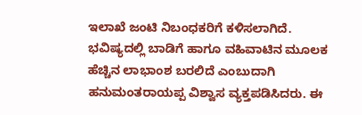ಇಲಾಖೆ ಜಂಟಿ ನಿಬಂಧಕರಿಗೆ ಕಳಿಸಲಾಗಿದೆ.
ಭವಿಷ್ಯದಲ್ಲಿ ಬಾಡಿಗೆ ಹಾಗೂ ವಹಿವಾಟಿನ ಮೂಲಕ ಹೆಚ್ಚಿನ ಲಾಭಾಂಶ ಬರಲಿದೆ ಎಂಬುದಾಗಿ ಹನುಮಂತರಾಯಪ್ಪ ವಿಶ್ವಾಸ ವ್ಯಕ್ತಪಡಿಸಿದರು. ಈ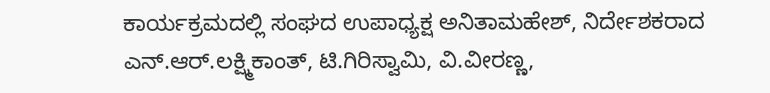ಕಾರ್ಯಕ್ರಮದಲ್ಲಿ ಸಂಘದ ಉಪಾಧ್ಯಕ್ಷ ಅನಿತಾಮಹೇಶ್, ನಿರ್ದೇಶಕರಾದ ಎನ್.ಆರ್.ಲಕ್ಷ್ಮಿಕಾಂತ್, ಟಿ.ಗಿರಿಸ್ವಾಮಿ, ವಿ.ವೀರಣ್ಣ,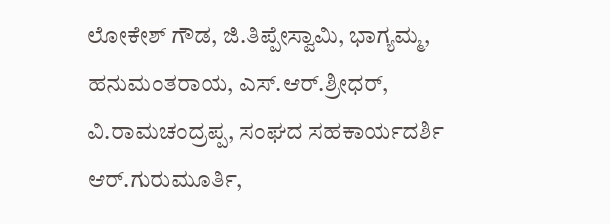ಲೋಕೇಶ್ ಗೌಡ, ಜಿ.ತಿಪ್ಪೇಸ್ವಾಮಿ, ಭಾಗ್ಯಮ್ಮ, ಹನುಮಂತರಾಯ, ಎಸ್.ಆರ್.ಶ್ರೀಧರ್, ವಿ.ರಾಮಚಂದ್ರಪ್ಪ, ಸಂಘದ ಸಹಕಾರ್ಯದರ್ಶಿ ಆರ್.ಗುರುಮೂರ್ತಿ,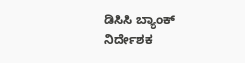ಡಿಸಿಸಿ ಬ್ಯಾಂಕ್ ನಿರ್ದೇಶಕ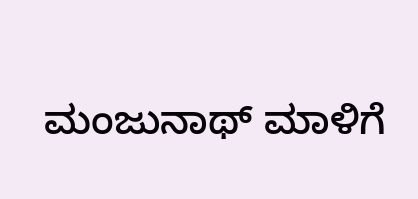ಮಂಜುನಾಥ್ ಮಾಳಿಗೆ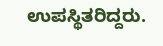ಉಪಸ್ಥಿತರಿದ್ದರು.